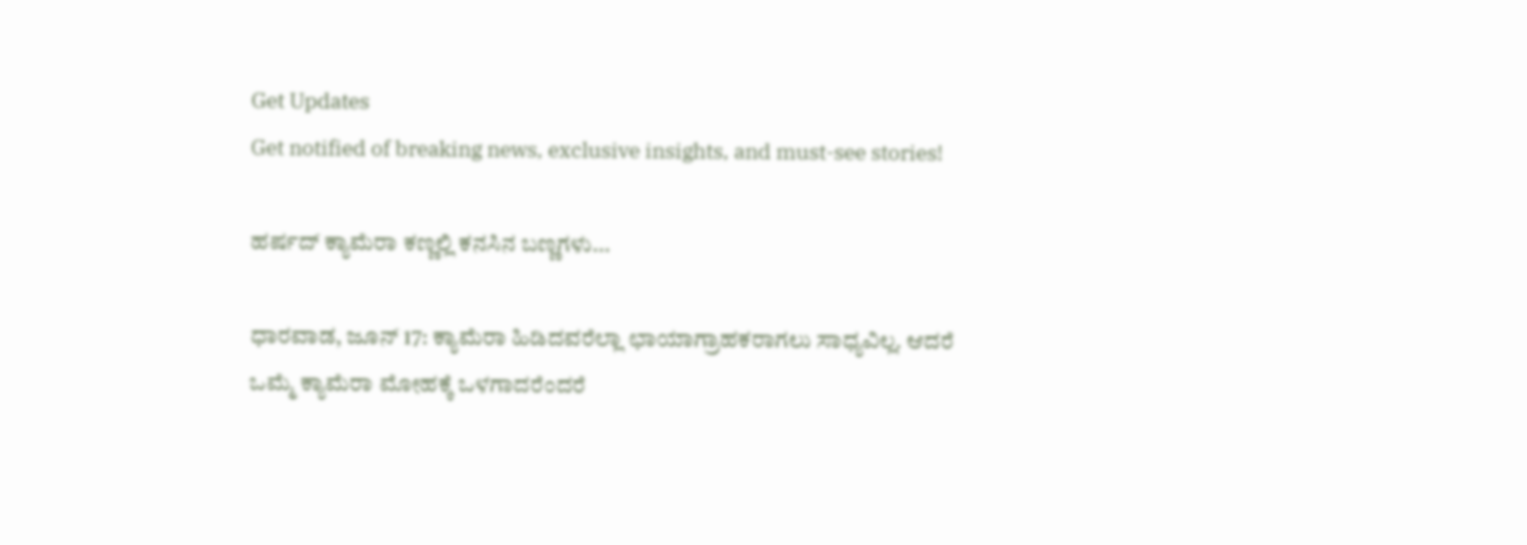Get Updates
Get notified of breaking news, exclusive insights, and must-see stories!

ಹರ್ಷದ್ ಕ್ಯಾಮೆರಾ ಕಣ್ಣಲ್ಲಿ ಕನಸಿನ ಬಣ್ಣಗಳು...

ಧಾರವಾಡ, ಜೂನ್ 17: ಕ್ಯಾಮೆರಾ ಹಿಡಿದವರೆಲ್ಲಾ ಛಾಯಾಗ್ರಾಹಕರಾಗಲು ಸಾಧ್ಯವಿಲ್ಲ. ಆದರೆ ಒಮ್ಮೆ ಕ್ಯಾಮೆರಾ ಮೋಹಕ್ಕೆ ಒಳಗಾದರೆಂದರೆ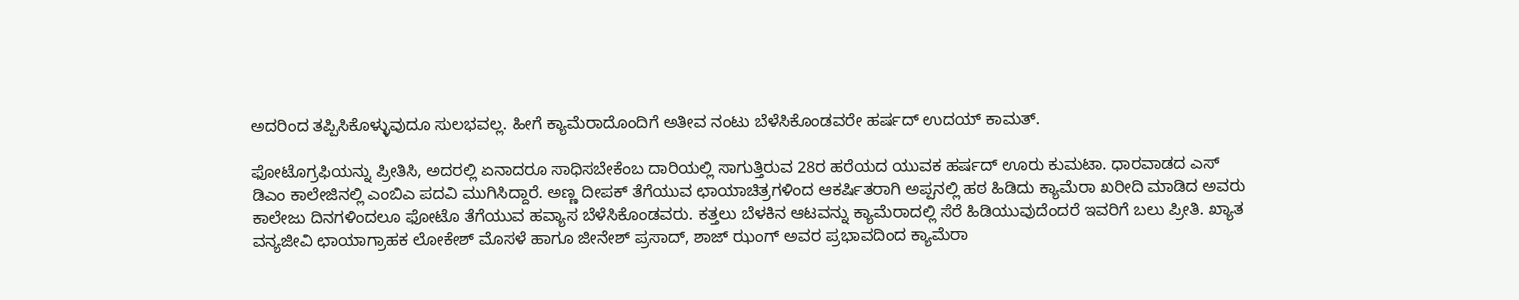ಅದರಿಂದ ತಪ್ಪಿಸಿಕೊಳ್ಳುವುದೂ ಸುಲಭವಲ್ಲ. ಹೀಗೆ ಕ್ಯಾಮೆರಾದೊಂದಿಗೆ ಅತೀವ ನಂಟು ಬೆಳೆಸಿಕೊಂಡವರೇ ಹರ್ಷದ್ ಉದಯ್ ಕಾಮತ್.

ಫೋಟೊಗ್ರಫಿಯನ್ನು ಪ್ರೀತಿಸಿ, ಅದರಲ್ಲಿ ಏನಾದರೂ ಸಾಧಿಸಬೇಕೆಂಬ ದಾರಿಯಲ್ಲಿ ಸಾಗುತ್ತಿರುವ 28ರ ಹರೆಯದ ಯುವಕ ಹರ್ಷದ್ ಊರು ಕುಮಟಾ. ಧಾರವಾಡದ ಎಸ್ ಡಿಎಂ ಕಾಲೇಜಿನಲ್ಲಿ ಎಂಬಿಎ ಪದವಿ ಮುಗಿಸಿದ್ದಾರೆ. ಅಣ್ಣ ದೀಪಕ್ ತೆಗೆಯುವ ಛಾಯಾಚಿತ್ರಗಳಿಂದ ಆಕರ್ಷಿತರಾಗಿ ಅಪ್ಪನಲ್ಲಿ ಹಠ ಹಿಡಿದು ಕ್ಯಾಮೆರಾ ಖರೀದಿ ಮಾಡಿದ ಅವರು ಕಾಲೇಜು ದಿನಗಳಿಂದಲೂ ಫೋಟೊ ತೆಗೆಯುವ ಹವ್ಯಾಸ ಬೆಳೆಸಿಕೊಂಡವರು. ಕತ್ತಲು ಬೆಳಕಿನ ಆಟವನ್ನು ಕ್ಯಾಮೆರಾದಲ್ಲಿ ಸೆರೆ ಹಿಡಿಯುವುದೆಂದರೆ ಇವರಿಗೆ ಬಲು ಪ್ರೀತಿ. ಖ್ಯಾತ ವನ್ಯಜೀವಿ ಛಾಯಾಗ್ರಾಹಕ ಲೋಕೇಶ್ ಮೊಸಳೆ ಹಾಗೂ ಜೀನೇಶ್ ಪ್ರಸಾದ್, ಶಾಜ್ ಝಂಗ್ ಅವರ ಪ್ರಭಾವದಿಂದ ಕ್ಯಾಮೆರಾ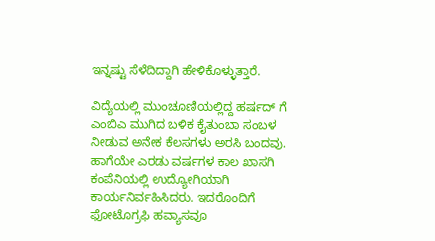ಇನ್ನಷ್ಟು ಸೆಳೆದಿದ್ದಾಗಿ ಹೇಳಿಕೊಳ್ಳುತ್ತಾರೆ.

ವಿದ್ಯೆಯಲ್ಲಿ ಮುಂಚೂಣಿಯಲ್ಲಿದ್ದ ಹರ್ಷದ್ ಗೆ ಎಂಬಿಎ ಮುಗಿದ ಬಳಿಕ ಕೈತುಂಬಾ ಸಂಬಳ ನೀಡುವ ಅನೇಕ ಕೆಲಸಗಳು ಅರಸಿ ಬಂದವು. ಹಾಗೆಯೇ ಎರಡು ವರ್ಷಗಳ ಕಾಲ ಖಾಸಗಿ ಕಂಪೆನಿಯಲ್ಲಿ ಉದ್ಯೋಗಿಯಾಗಿ ಕಾರ್ಯನಿರ್ವಹಿಸಿದರು. ಇದರೊಂದಿಗೆ ಫೋಟೊಗ್ರಫಿ ಹವ್ಯಾಸವೂ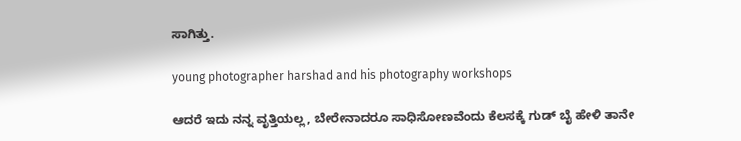ಸಾಗಿತ್ತು.

young photographer harshad and his photography workshops

ಆದರೆ ಇದು ನನ್ನ ವೃತ್ತಿಯಲ್ಲ, ಬೇರೇನಾದರೂ ಸಾಧಿಸೋಣವೆಂದು ಕೆಲಸಕ್ಕೆ ಗುಡ್ ಬೈ ಹೇಳಿ ತಾನೇ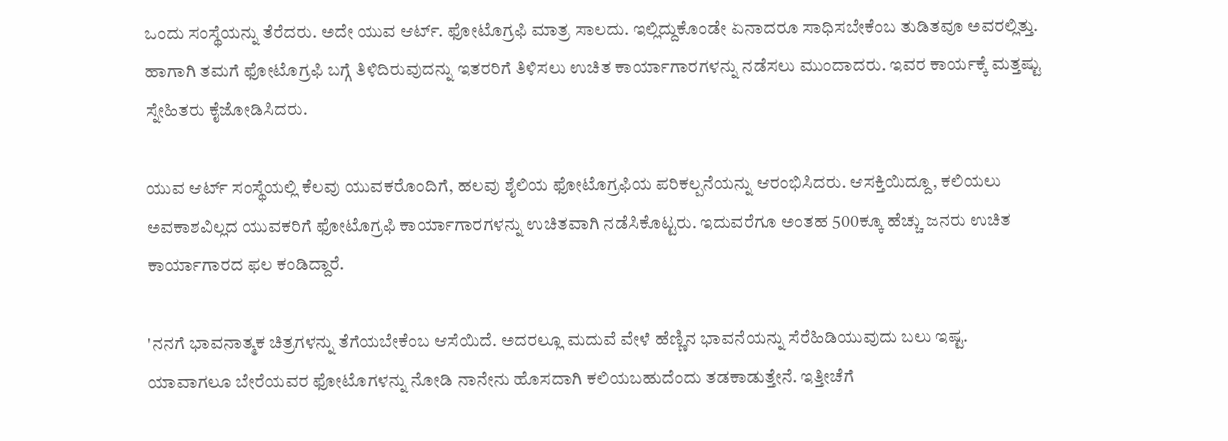ಒಂದು ಸಂಸ್ಥೆಯನ್ನು ತೆರೆದರು. ಅದೇ ಯುವ ಆರ್ಟ್. ಫೋಟೊಗ್ರಫಿ ಮಾತ್ರ ಸಾಲದು. ಇಲ್ಲಿದ್ದುಕೊಂಡೇ ಏನಾದರೂ ಸಾಧಿಸಬೇಕೆಂಬ ತುಡಿತವೂ ಅವರಲ್ಲಿತ್ತು. ಹಾಗಾಗಿ ತಮಗೆ ಫೋಟೊಗ್ರಫಿ ಬಗ್ಗೆ ತಿಳಿದಿರುವುದನ್ನು ಇತರರಿಗೆ ತಿಳಿಸಲು ಉಚಿತ ಕಾರ್ಯಾಗಾರಗಳನ್ನು ನಡೆಸಲು ಮುಂದಾದರು. ಇವರ ಕಾರ್ಯಕ್ಕೆ ಮತ್ತಷ್ಟು ಸ್ನೇಹಿತರು ಕೈಜೋಡಿಸಿದರು.

ಯುವ ಆರ್ಟ್ ಸಂಸ್ಥೆಯಲ್ಲಿ ಕೆಲವು ಯುವಕರೊಂದಿಗೆ, ಹಲವು ಶೈಲಿಯ ಫೋಟೊಗ್ರಫಿಯ ಪರಿಕಲ್ಪನೆಯನ್ನು ಆರಂಭಿಸಿದರು. ಆಸಕ್ತಿಯಿದ್ದೂ, ಕಲಿಯಲು ಅವಕಾಶವಿಲ್ಲದ ಯುವಕರಿಗೆ ಫೋಟೊಗ್ರಫಿ ಕಾರ್ಯಾಗಾರಗಳನ್ನು ಉಚಿತವಾಗಿ ನಡೆಸಿಕೊಟ್ಟರು. ಇದುವರೆಗೂ ಅಂತಹ 500ಕ್ಕೂ ಹೆಚ್ಚು ಜನರು ಉಚಿತ ಕಾರ್ಯಾಗಾರದ ಫಲ ಕಂಡಿದ್ದಾರೆ.

'ನನಗೆ ಭಾವನಾತ್ಮಕ ಚಿತ್ರಗಳನ್ನು ತೆಗೆಯಬೇಕೆಂಬ ಆಸೆಯಿದೆ. ಅದರಲ್ಲೂ ಮದುವೆ ವೇಳೆ ಹೆಣ್ಣಿನ ಭಾವನೆಯನ್ನು ಸೆರೆಹಿಡಿಯುವುದು ಬಲು ಇಷ್ಟ. ಯಾವಾಗಲೂ ಬೇರೆಯವರ ಫೋಟೊಗಳನ್ನು ನೋಡಿ ನಾನೇನು ಹೊಸದಾಗಿ ಕಲಿಯಬಹುದೆಂದು ತಡಕಾಡುತ್ತೇನೆ. ಇತ್ತೀಚೆಗೆ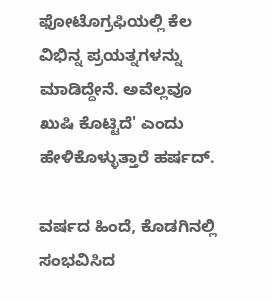ಫೋಟೊಗ್ರಫಿಯಲ್ಲಿ ಕೆಲ ವಿಭಿನ್ನ ಪ್ರಯತ್ನಗಳನ್ನು ಮಾಡಿದ್ದೇನೆ. ಅವೆಲ್ಲವೂ ಖುಷಿ ಕೊಟ್ಟಿದೆ' ಎಂದು ಹೇಳಿಕೊಳ್ಳುತ್ತಾರೆ ಹರ್ಷದ್.

ವರ್ಷದ ಹಿಂದೆ, ಕೊಡಗಿನಲ್ಲಿ ಸಂಭವಿಸಿದ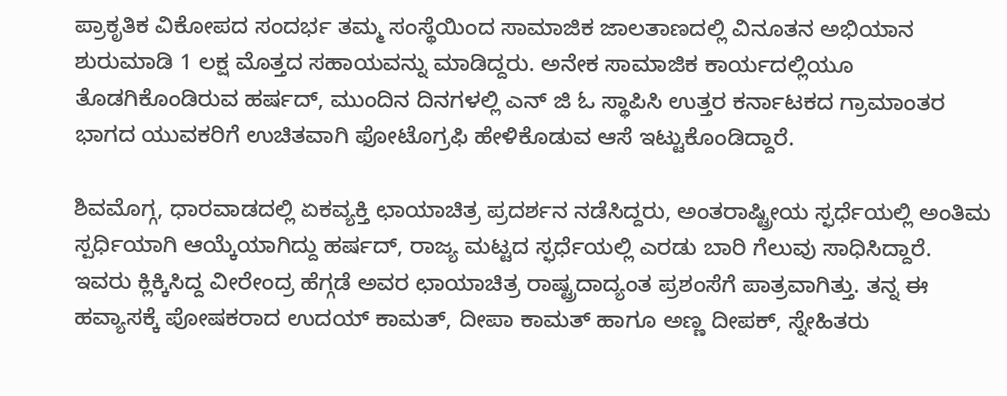ಪ್ರಾಕೃತಿಕ ವಿಕೋಪದ ಸಂದರ್ಭ ತಮ್ಮ ಸಂಸ್ಥೆಯಿಂದ ಸಾಮಾಜಿಕ ಜಾಲತಾಣದಲ್ಲಿ ವಿನೂತನ ಅಭಿಯಾನ ಶುರುಮಾಡಿ 1 ಲಕ್ಷ ಮೊತ್ತದ ಸಹಾಯವನ್ನು ಮಾಡಿದ್ದರು. ಅನೇಕ ಸಾಮಾಜಿಕ ಕಾರ್ಯದಲ್ಲಿಯೂ ತೊಡಗಿಕೊಂಡಿರುವ ಹರ್ಷದ್, ಮುಂದಿನ ದಿನಗಳಲ್ಲಿ ಎನ್ ಜಿ ಓ ಸ್ಥಾಪಿಸಿ ಉತ್ತರ ಕರ್ನಾಟಕದ ಗ್ರಾಮಾಂತರ ಭಾಗದ ಯುವಕರಿಗೆ ಉಚಿತವಾಗಿ ಫೋಟೊಗ್ರಫಿ ಹೇಳಿಕೊಡುವ ಆಸೆ ಇಟ್ಟುಕೊಂಡಿದ್ದಾರೆ.

ಶಿವಮೊಗ್ಗ, ಧಾರವಾಡದಲ್ಲಿ ಏಕವ್ಯಕ್ತಿ ಛಾಯಾಚಿತ್ರ ಪ್ರದರ್ಶನ ನಡೆಸಿದ್ದರು, ಅಂತರಾಷ್ಟ್ರೀಯ ಸ್ಫರ್ಧೆಯಲ್ಲಿ ಅಂತಿಮ ಸ್ಪರ್ಧಿಯಾಗಿ ಆಯ್ಕೆಯಾಗಿದ್ದು ಹರ್ಷದ್, ರಾಜ್ಯ ಮಟ್ಟದ ಸ್ಫರ್ಧೆಯಲ್ಲಿ ಎರಡು ಬಾರಿ ಗೆಲುವು ಸಾಧಿಸಿದ್ದಾರೆ. ಇವರು ಕ್ಲಿಕ್ಕಿಸಿದ್ದ ವೀರೇಂದ್ರ ಹೆಗ್ಗಡೆ ಅವರ ಛಾಯಾಚಿತ್ರ ರಾಷ್ಟ್ರದಾದ್ಯಂತ ಪ್ರಶಂಸೆಗೆ ಪಾತ್ರವಾಗಿತ್ತು. ತನ್ನ ಈ ಹವ್ಯಾಸಕ್ಕೆ ಪೋಷಕರಾದ ಉದಯ್ ಕಾಮತ್, ದೀಪಾ ಕಾಮತ್ ಹಾಗೂ ಅಣ್ಣ ದೀಪಕ್, ಸ್ನೇಹಿತರು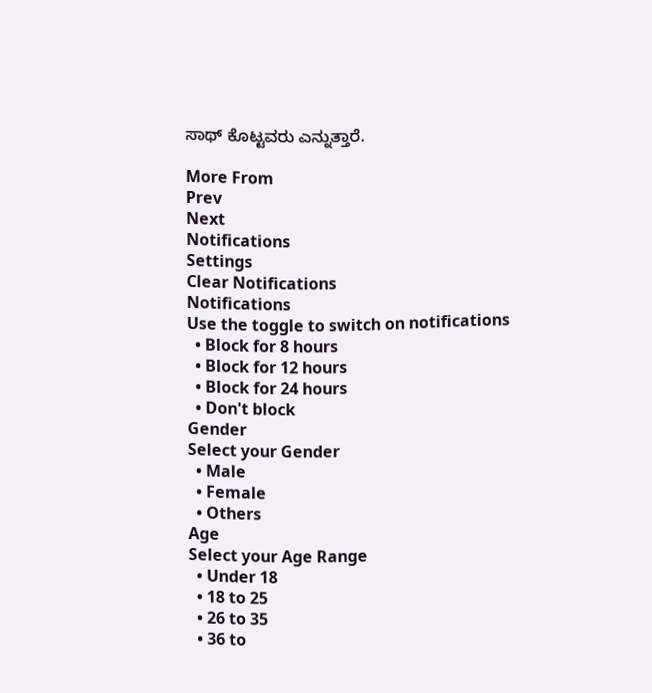ಸಾಥ್ ಕೊಟ್ಟವರು ಎನ್ನುತ್ತಾರೆ.

More From
Prev
Next
Notifications
Settings
Clear Notifications
Notifications
Use the toggle to switch on notifications
  • Block for 8 hours
  • Block for 12 hours
  • Block for 24 hours
  • Don't block
Gender
Select your Gender
  • Male
  • Female
  • Others
Age
Select your Age Range
  • Under 18
  • 18 to 25
  • 26 to 35
  • 36 to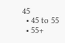45
  • 45 to 55
  • 55+